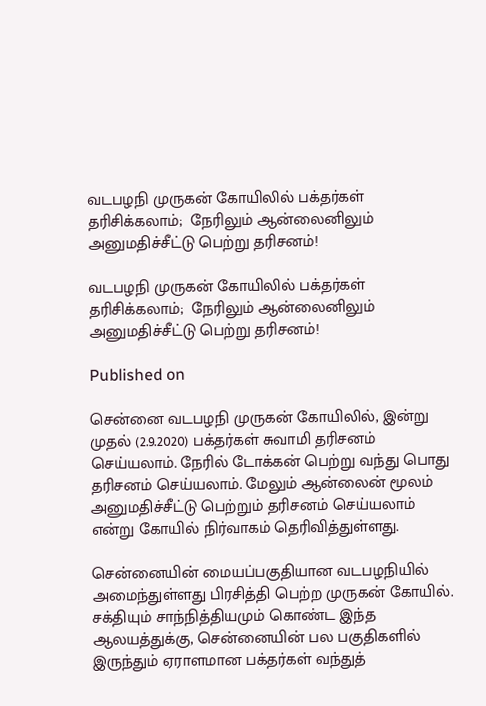வடபழநி முருகன் கோயிலில் பக்தர்கள் தரிசிக்கலாம்;  நேரிலும் ஆன்லைனிலும் அனுமதிச்சீட்டு பெற்று தரிசனம்!

வடபழநி முருகன் கோயிலில் பக்தர்கள் தரிசிக்கலாம்;  நேரிலும் ஆன்லைனிலும் அனுமதிச்சீட்டு பெற்று தரிசனம்!

Published on

சென்னை வடபழநி முருகன் கோயிலில், இன்று முதல் (2.9.2020) பக்தர்கள் சுவாமி தரிசனம் செய்யலாம். நேரில் டோக்கன் பெற்று வந்து பொது தரிசனம் செய்யலாம். மேலும் ஆன்லைன் மூலம் அனுமதிச்சீட்டு பெற்றும் தரிசனம் செய்யலாம் என்று கோயில் நிர்வாகம் தெரிவித்துள்ளது.

சென்னையின் மையப்பகுதியான வடபழநியில் அமைந்துள்ளது பிரசித்தி பெற்ற முருகன் கோயில். சக்தியும் சாந்நித்தியமும் கொண்ட இந்த ஆலயத்துக்கு, சென்னையின் பல பகுதிகளில் இருந்தும் ஏராளமான பக்தர்கள் வந்துத்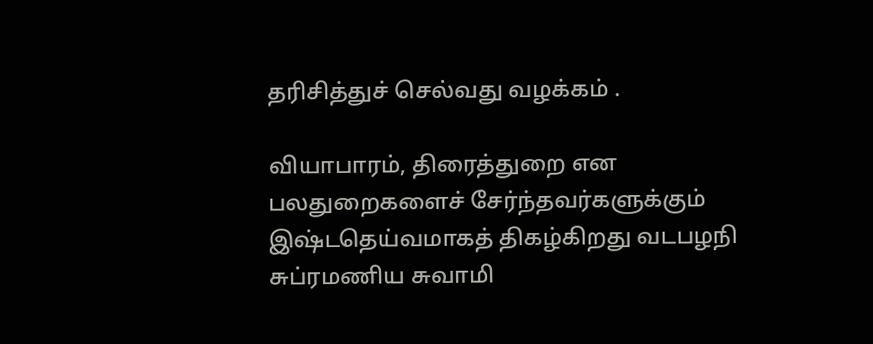தரிசித்துச் செல்வது வழக்கம் .

வியாபாரம், திரைத்துறை என பலதுறைகளைச் சேர்ந்தவர்களுக்கும் இஷ்டதெய்வமாகத் திகழ்கிறது வடபழநி சுப்ரமணிய சுவாமி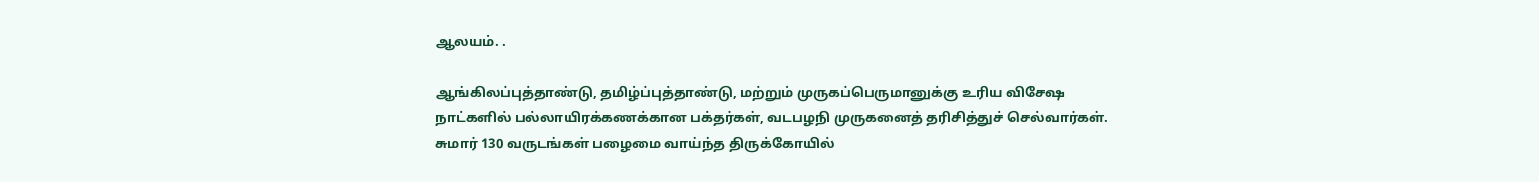ஆலயம். .

ஆங்கிலப்புத்தாண்டு, தமிழ்ப்புத்தாண்டு, மற்றும் முருகப்பெருமானுக்கு உரிய விசேஷ நாட்களில் பல்லாயிரக்கணக்கான பக்தர்கள், வடபழநி முருகனைத் தரிசித்துச் செல்வார்கள். சுமார் 130 வருடங்கள் பழைமை வாய்ந்த திருக்கோயில்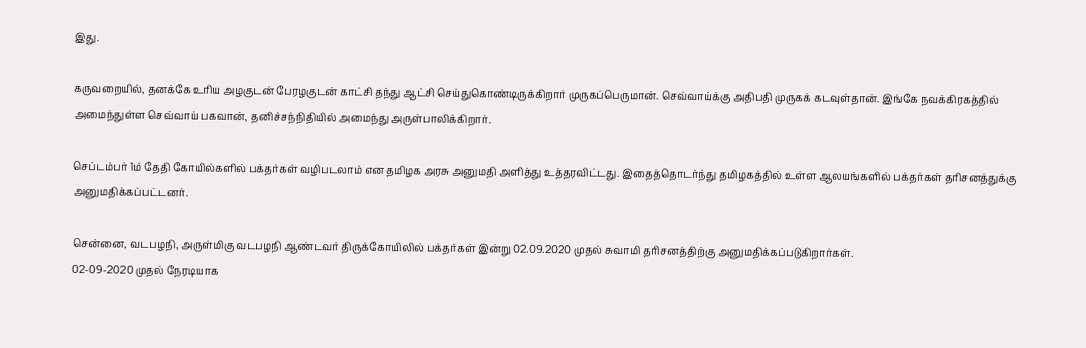இது.

கருவறையில், தனக்கே உரிய அழகுடன் பேரழகுடன் காட்சி தந்து ஆட்சி செய்துகொண்டிருக்கிறார் முருகப்பெருமான். செவ்வாய்க்கு அதிபதி முருகக் கடவுள்தான். இங்கே நவக்கிரகத்தில் அமைந்துள்ள செவ்வாய் பகவான், தனிச்சந்நிதியில் அமைந்து அருள்பாலிக்கிறார்.

செப்டம்பர் 1ம் தேதி கோயில்களில் பக்தர்கள் வழிபடலாம் என தமிழக அரசு அனுமதி அளித்து உத்தரவிட்டது. இதைத்தொடர்ந்து தமிழகத்தில் உள்ள ஆலயங்களில் பக்தர்கள் தரிசனத்துக்கு அனுமதிக்கப்பட்டனர்.

சென்னை, வடபழநி, அருள்மிகு வடபழநி ஆண்டவர் திருக்கோயிலில் பக்தர்கள் இன்று 02.09.2020 முதல் சுவாமி தரிசனத்திற்கு அனுமதிக்கப்படுகிறார்கள்.
02-09-2020 முதல் நேரடியாக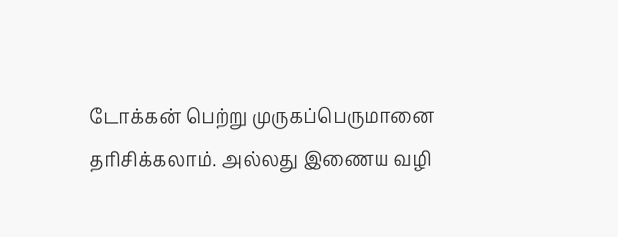டோக்கன் பெற்று முருகப்பெருமானை தரிசிக்கலாம். அல்லது இணைய வழி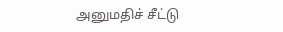அனுமதிச் சீட்டு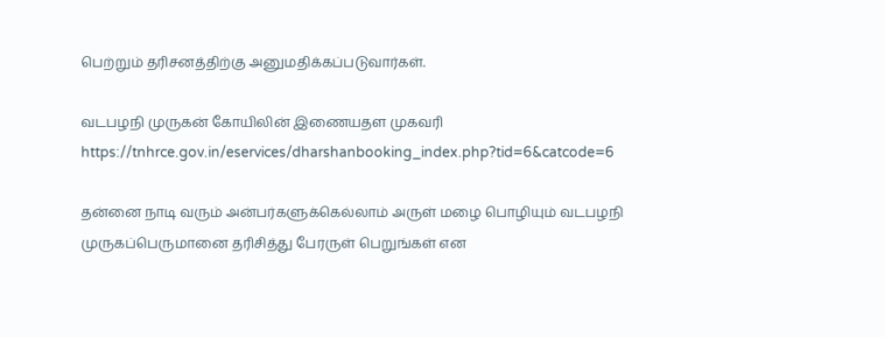பெற்றும் தரிசனத்திற்கு அனுமதிக்கப்படுவார்கள்.

வடபழநி முருகன் கோயிலின் இணையதள முகவரி https://tnhrce.gov.in/eservices/dharshanbooking_index.php?tid=6&catcode=6

தன்னை நாடி வரும் அன்பர்களுக்கெல்லாம் அருள் மழை பொழியும் வடபழநி முருகப்பெருமானை தரிசித்து பேரருள் பெறுங்கள் என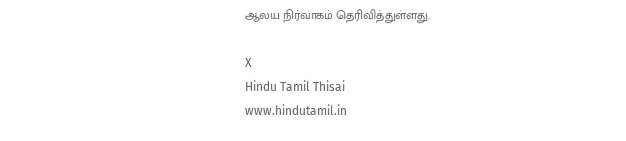ஆலய நிர்வாகம் தெரிவித்துள்ளது.

X
Hindu Tamil Thisai
www.hindutamil.in